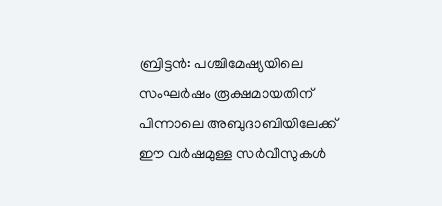ബ്രിട്ടൻ: പശ്ചിമേഷ്യയിലെ സംഘർഷം രൂക്ഷമായതിന് പിന്നാലെ അബുദാബിയിലേക്ക് ഈ വർഷമുള്ള സർവീസുകൾ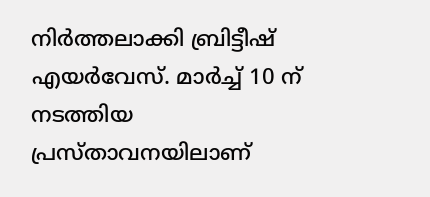നിർത്തലാക്കി ബ്രിട്ടീഷ് എയർവേസ്. മാർച്ച് 10 ന് നടത്തിയ പ്രസ്താവനയിലാണ്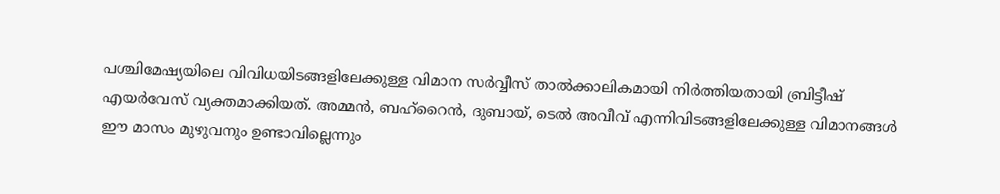പശ്ചിമേഷ്യയിലെ വിവിധയിടങ്ങളിലേക്കുള്ള വിമാന സർവ്വീസ് താൽക്കാലികമായി നിർത്തിയതായി ബ്രിട്ടീഷ് എയർവേസ് വ്യക്തമാക്കിയത്. അമ്മൻ, ബഹ്റൈൻ, ദുബായ്, ടെൽ അവീവ് എന്നിവിടങ്ങളിലേക്കുള്ള വിമാനങ്ങൾ ഈ മാസം മുഴുവനും ഉണ്ടാവില്ലെന്നും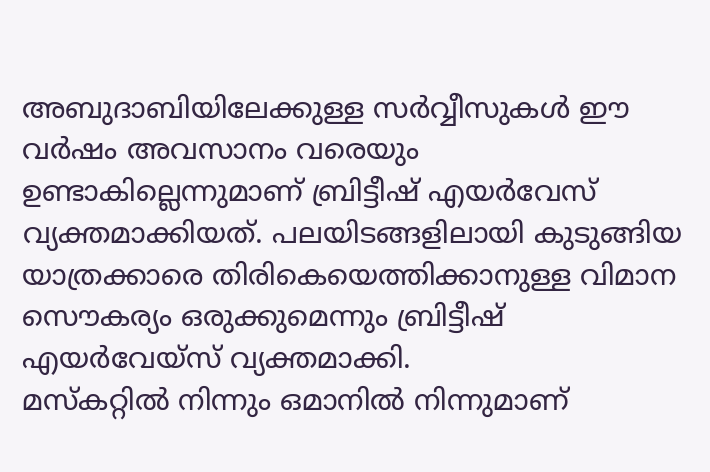അബുദാബിയിലേക്കുള്ള സർവ്വീസുകൾ ഈ വർഷം അവസാനം വരെയും ഉണ്ടാകില്ലെന്നുമാണ് ബ്രിട്ടീഷ് എയർവേസ് വ്യക്തമാക്കിയത്. പലയിടങ്ങളിലായി കുടുങ്ങിയ യാത്രക്കാരെ തിരികെയെത്തിക്കാനുള്ള വിമാന സൌകര്യം ഒരുക്കുമെന്നും ബ്രിട്ടീഷ് എയർവേയ്സ് വ്യക്തമാക്കി.
മസ്കറ്റിൽ നിന്നും ഒമാനിൽ നിന്നുമാണ്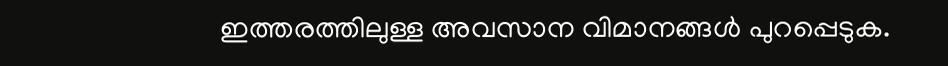ഇത്തരത്തിലുള്ള അവസാന വിമാനങ്ങൾ പുറപ്പെടുക.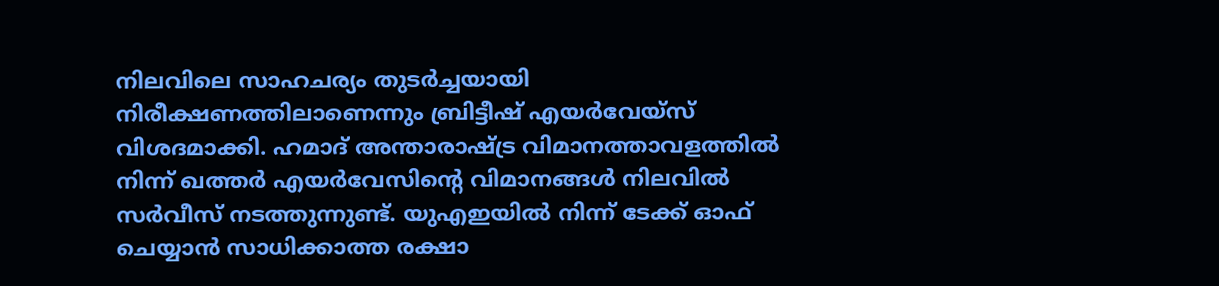നിലവിലെ സാഹചര്യം തുടർച്ചയായി നിരീക്ഷണത്തിലാണെന്നും ബ്രിട്ടീഷ് എയർവേയ്സ് വിശദമാക്കി. ഹമാദ് അന്താരാഷ്ട്ര വിമാനത്താവളത്തിൽ നിന്ന് ഖത്തർ എയർവേസിന്റെ വിമാനങ്ങൾ നിലവിൽ സർവീസ് നടത്തുന്നുണ്ട്. യുഎഇയിൽ നിന്ന് ടേക്ക് ഓഫ് ചെയ്യാൻ സാധിക്കാത്ത രക്ഷാ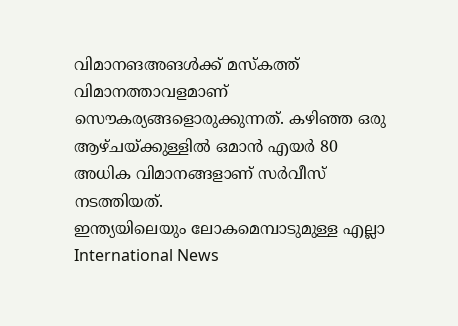വിമാനങഅങൾക്ക് മസ്കത്ത് വിമാനത്താവളമാണ് സൌകര്യങ്ങളൊരുക്കുന്നത്. കഴിഞ്ഞ ഒരു ആഴ്ചയ്ക്കുള്ളിൽ ഒമാൻ എയർ 80 അധിക വിമാനങ്ങളാണ് സർവീസ് നടത്തിയത്.
ഇന്ത്യയിലെയും ലോകമെമ്പാടുമുള്ള എല്ലാ International News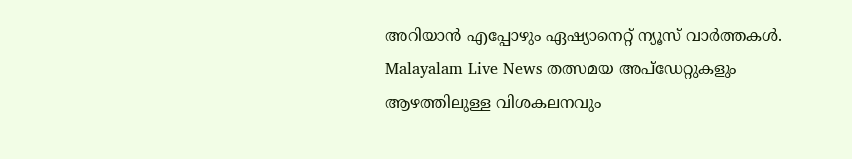അറിയാൻ എപ്പോഴും ഏഷ്യാനെറ്റ് ന്യൂസ് വാർത്തകൾ. Malayalam Live News തത്സമയ അപ്ഡേറ്റുകളും ആഴത്തിലുള്ള വിശകലനവും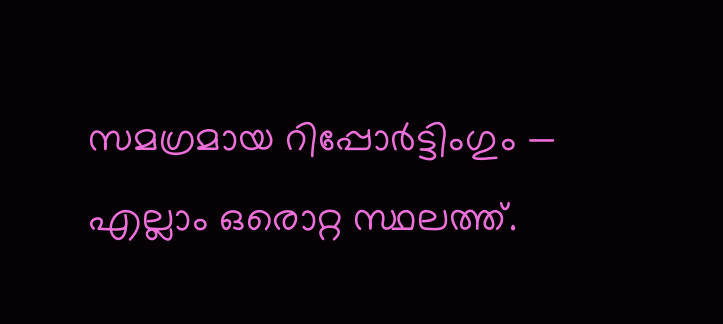സമഗ്രമായ റിപ്പോർട്ടിംഗും — എല്ലാം ഒരൊറ്റ സ്ഥലത്ത്.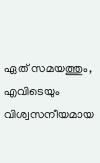ഏത് സമയത്തും, എവിടെയും വിശ്വസനീയമായ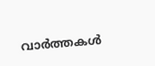വാർത്തകൾ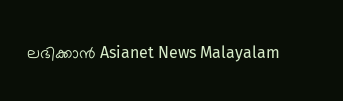ലഭിക്കാൻ Asianet News Malayalam